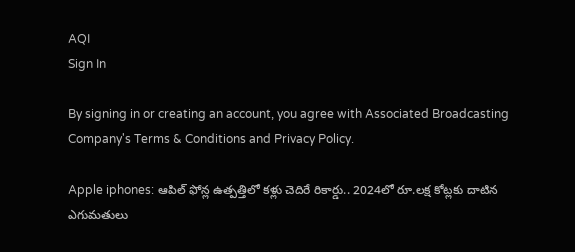AQI
Sign In

By signing in or creating an account, you agree with Associated Broadcasting Company's Terms & Conditions and Privacy Policy.

Apple iphones: ఆపిల్ ఫోన్ల ఉత్పత్తిలో కళ్లు చెదిరే రికార్డు.. 2024లో రూ.లక్ష కోట్లకు దాటిన ఎగుమతులు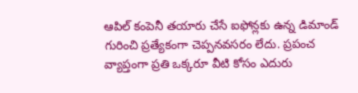ఆపిల్ కంపెనీ తయారు చేసే ఐఫోన్లకు ఉన్న డిమాండ్ గురించి ప్రత్యేకంగా చెప్పనవసరం లేదు. ప్రపంచ వ్యాప్తంగా ప్రతి ఒక్కరూ వీటి కోసం ఎదురు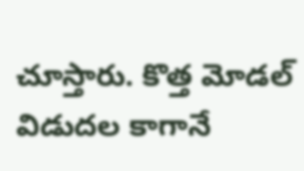చూస్తారు. కొత్త మోడల్ విడుదల కాగానే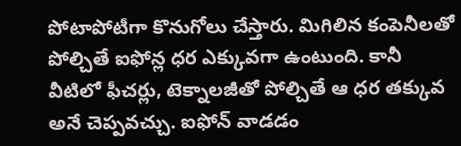పోటాపోటీగా కొనుగోలు చేస్తారు. మిగిలిన కంపెనీలతో పోల్చితే ఐఫోన్ల ధర ఎక్కువగా ఉంటుంది. కానీ వీటిలో ఫీచర్లు, టెక్నాలజీతో పోల్చితే ఆ ధర తక్కువ అనే చెప్పవచ్చు. ఐఫోన్ వాడడం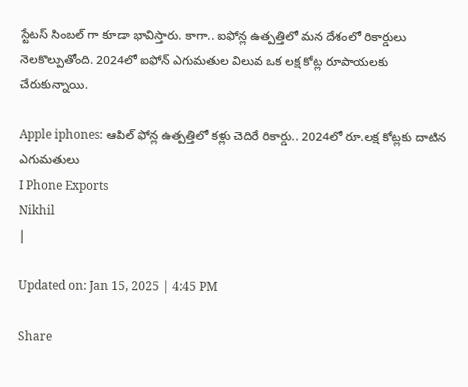స్టేటస్ సింబల్ గా కూడా భావిస్తారు. కాగా.. ఐఫోన్ల ఉత్పత్తిలో మన దేశంలో రికార్డులు నెలకొల్పుతోంది. 2024లో ఐఫోన్ ఎగుమతుల విలువ ఒక లక్ష కోట్ల రూపాయలకు చేరుకున్నాయి.

Apple iphones: ఆపిల్ ఫోన్ల ఉత్పత్తిలో కళ్లు చెదిరే రికార్డు.. 2024లో రూ.లక్ష కోట్లకు దాటిన ఎగుమతులు
I Phone Exports
Nikhil
|

Updated on: Jan 15, 2025 | 4:45 PM

Share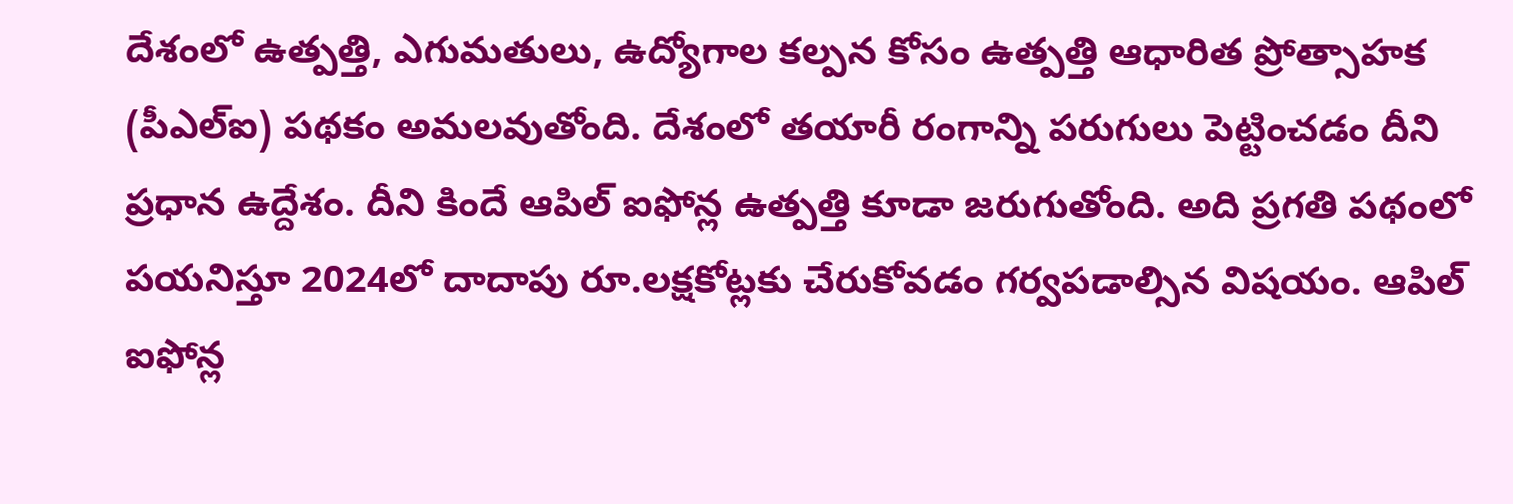దేశంలో ఉత్పత్తి, ఎగుమతులు, ఉద్యోగాల కల్పన కోసం ఉత్పత్తి ఆధారిత ప్రోత్సాహక (పీఎల్ఐ) పథకం అమలవుతోంది. దేశంలో తయారీ రంగాన్ని పరుగులు పెట్టించడం దీని ప్రధాన ఉద్దేశం. దీని కిందే ఆపిల్ ఐఫోన్ల ఉత్పత్తి కూడా జరుగుతోంది. అది ప్రగతి పథంలో పయనిస్తూ 2024లో దాదాపు రూ.లక్షకోట్లకు చేరుకోవడం గర్వపడాల్సిన విషయం. ఆపిల్ ఐఫోన్ల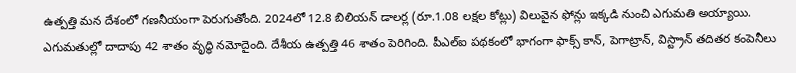ఉత్పత్తి మన దేశంలో గణనీయంగా పెరుగుతోంది. 2024లో 12.8 బిలియన్ డాలర్ల (రూ.1.08 లక్షల కోట్లు) విలువైన ఫోన్లు ఇక్కడి నుంచి ఎగుమతి అయ్యాయి. ఎగుమతుల్లో దాదాపు 42 శాతం వృద్ధి నమోదైంది. దేశీయ ఉత్పత్తి 46 శాతం పెరిగింది. పీఎల్ఐ పథకంలో భాగంగా ఫాక్స్ కాన్, పెగాట్రాన్, విస్ట్రాన్ తదితర కంపెనీలు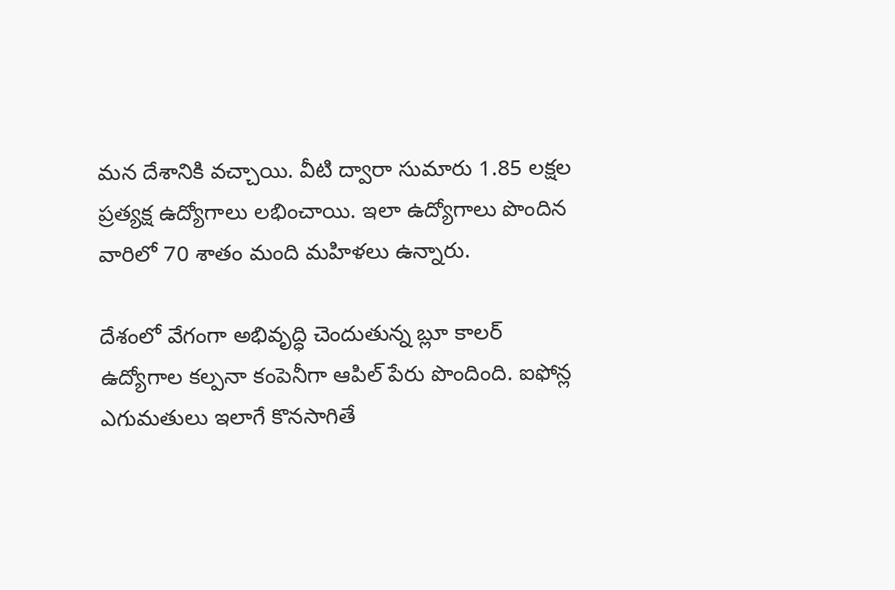మన దేశానికి వచ్చాయి. వీటి ద్వారా సుమారు 1.85 లక్షల ప్రత్యక్ష ఉద్యోగాలు లభించాయి. ఇలా ఉద్యోగాలు పొందిన వారిలో 70 శాతం మంది మహిళలు ఉన్నారు.

దేశంలో వేగంగా అభివృద్ధి చెందుతున్న బ్లూ కాలర్ ఉద్యోగాల కల్పనా కంపెనీగా ఆపిల్ పేరు పొందింది. ఐఫోన్ల ఎగుమతులు ఇలాగే కొనసాగితే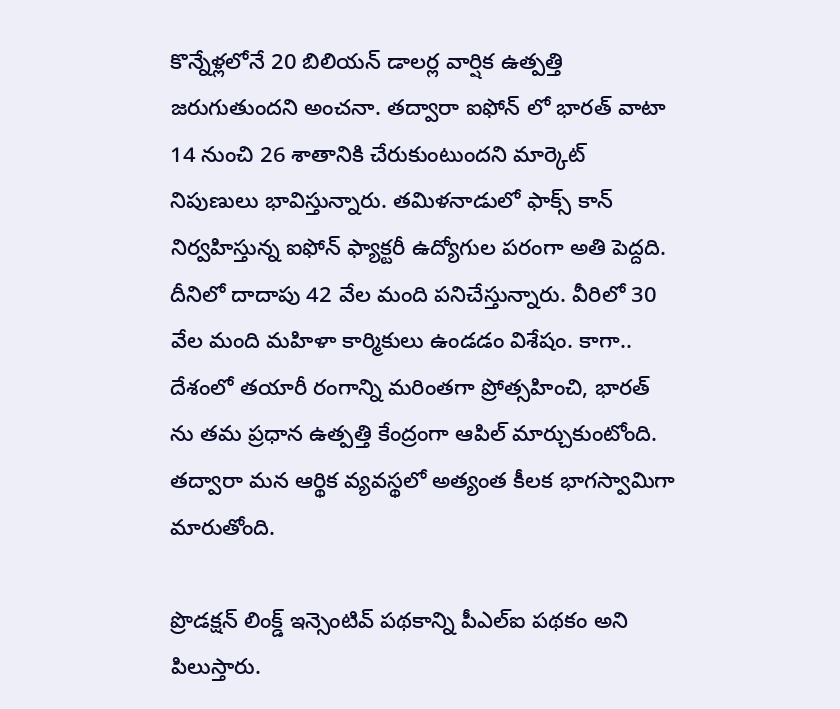కొన్నేళ్లలోనే 20 బిలియన్ డాలర్ల వార్షిక ఉత్పత్తి జరుగుతుందని అంచనా. తద్వారా ఐఫోన్ లో భారత్ వాటా 14 నుంచి 26 శాతానికి చేరుకుంటుందని మార్కెట్ నిపుణులు భావిస్తున్నారు. తమిళనాడులో ఫాక్స్ కాన్ నిర్వహిస్తున్న ఐఫోన్ ఫ్యాక్టరీ ఉద్యోగుల పరంగా అతి పెద్దది. దీనిలో దాదాపు 42 వేల మంది పనిచేస్తున్నారు. వీరిలో 30 వేల మంది మహిళా కార్మికులు ఉండడం విశేషం. కాగా.. దేశంలో తయారీ రంగాన్ని మరింతగా ప్రోత్సహించి, భారత్ ను తమ ప్రధాన ఉత్పత్తి కేంద్రంగా ఆపిల్ మార్చుకుంటోంది. తద్వారా మన ఆర్థిక వ్యవస్థలో అత్యంత కీలక భాగస్వామిగా మారుతోంది.

ప్రొడక్షన్ లింక్డ్ ఇన్సెంటివ్ పథకాన్ని పీఎల్ఐ పథకం అని పిలుస్తారు.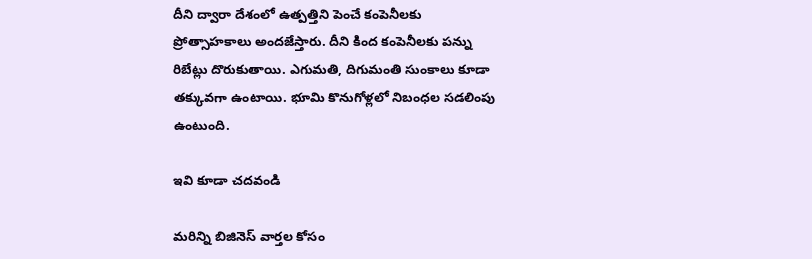దీని ద్వారా దేశంలో ఉత్పత్తిని పెంచే కంపెనీలకు ప్రోత్సాహకాలు అందజేస్తారు. దీని కింద కంపెనీలకు పన్ను రిబేట్లు దొరుకుతాయి. ఎగుమతి, దిగుమంతి సుంకాలు కూడా తక్కువగా ఉంటాయి. భూమి కొనుగోళ్లలో నిబంధల సడలింపు ఉంటుంది.

ఇవి కూడా చదవండి

మరిన్ని బిజినెస్ వార్తల కోసం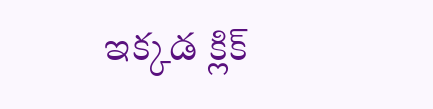ఇక్కడ క్లిక్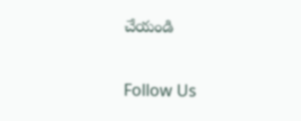చేయండి

Follow Us